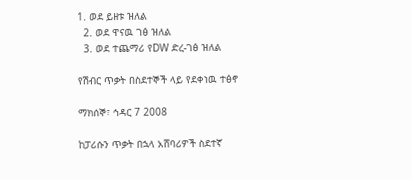1. ወደ ይዘቱ ዝለል
  2. ወደ ዋናዉ ገፅ ዝለል
  3. ወደ ተጨማሪ የDW ድረ-ገፅ ዝለል

የሽብር ጥቃት በስደተኞች ላይ የደቀነዉ ተፅኖ

ማክሰኞ፣ ኅዳር 7 2008

ከፓሪሱን ጥቃት በኋላ አሸባሪዎች ስደተኛ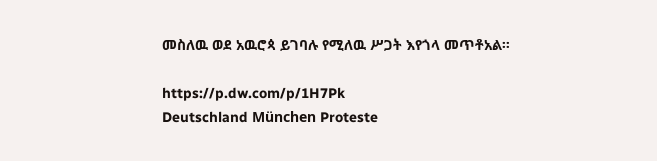መስለዉ ወደ አዉሮጳ ይገባሉ የሚለዉ ሥጋት እየጎላ መጥቶአል።

https://p.dw.com/p/1H7Pk
Deutschland München Proteste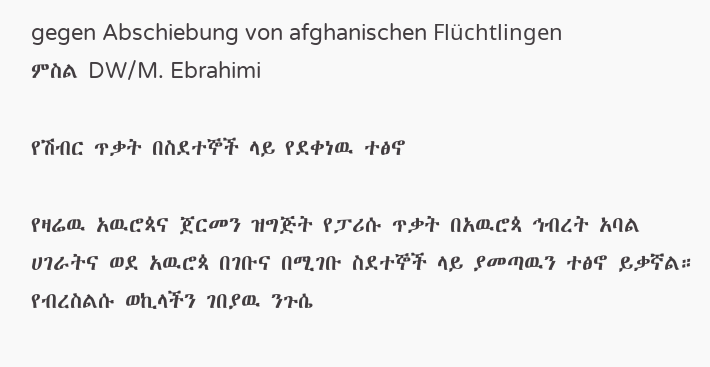gegen Abschiebung von afghanischen Flüchtlingen
ምስል DW/M. Ebrahimi

የሽብር ጥቃት በስደተኞች ላይ የደቀነዉ ተፅኖ

የዛሬዉ አዉሮጳና ጀርመን ዝግጅት የፓሪሱ ጥቃት በአዉሮጳ ኅብረት አባል ሀገራትና ወደ አዉሮጳ በገቡና በሚገቡ ስደተኞች ላይ ያመጣዉን ተፅኖ ይቃኛል። የብረስልሱ ወኪላችን ገበያዉ ንጉሴ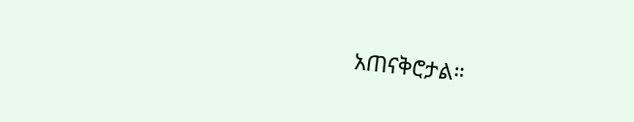አጠናቅሮታል።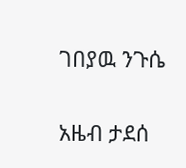ገበያዉ ንጉሴ

አዜብ ታደሰ